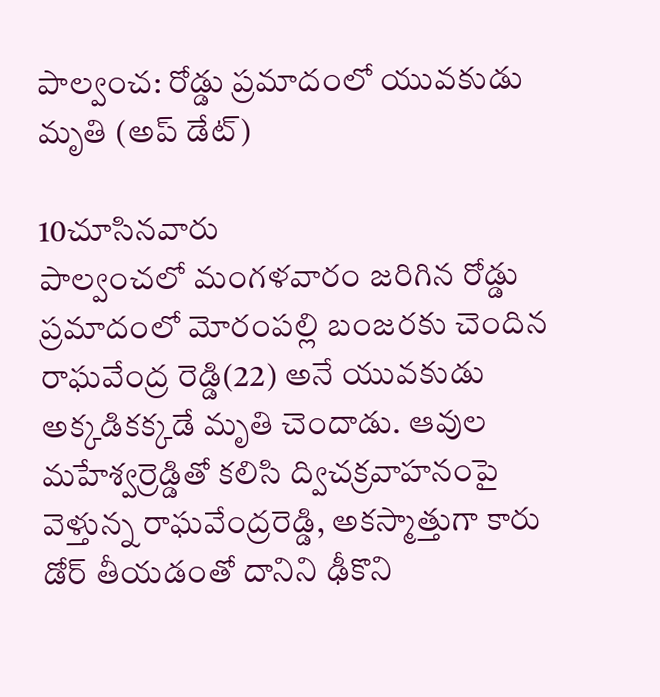పాల్వంచ: రోడ్డు ప్రమాదంలో యువకుడు మృతి (అప్ డేట్)

10చూసినవారు
పాల్వంచలో మంగళవారం జరిగిన రోడ్డు ప్రమాదంలో మోరంపల్లి బంజరకు చెందిన రాఘవేంద్ర రెడ్డి(22) అనే యువకుడు అక్కడికక్కడే మృతి చెందాడు. ఆవుల మహేశ్వర్రెడ్డితో కలిసి ద్విచక్రవాహనంపై వెళ్తున్న రాఘవేంద్రరెడ్డి, అకస్మాత్తుగా కారు డోర్ తీయడంతో దానిని ఢీకొని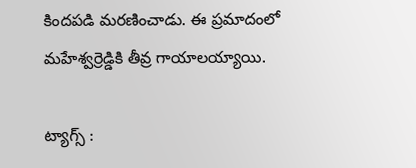కిందపడి మరణించాడు. ఈ ప్రమాదంలో మహేశ్వర్రెడ్డికి తీవ్ర గాయాలయ్యాయి.

ట్యాగ్స్ :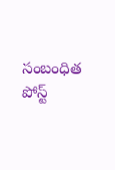సంబంధిత పోస్ట్